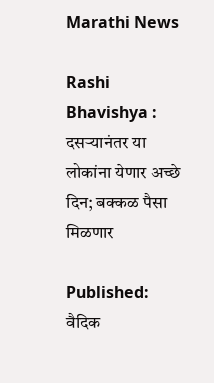Marathi News

Rashi Bhavishya : दसऱ्यानंतर या लोकांना येणार अच्छे दिन; बक्कळ पैसा मिळणार

Published:
वैदिक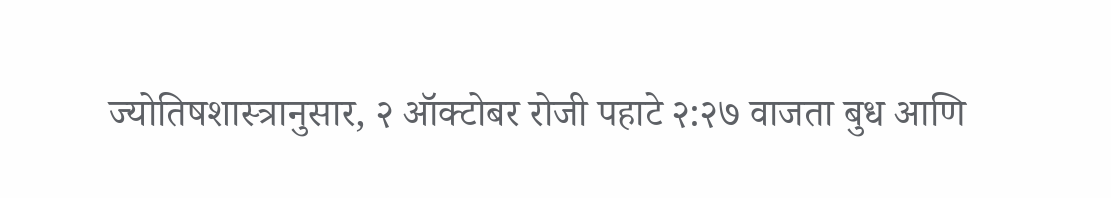ज्योतिषशास्त्रानुसार, २ ऑक्टोबर रोजी पहाटे २:२७ वाजता बुध आणि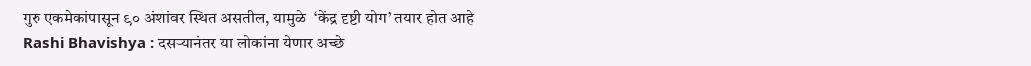गुरु एकमेकांपासून ९० अंशांवर स्थित असतील, यामुळे  ‘केंद्र दृष्टी योग’ तयार होत आहे
Rashi Bhavishya : दसऱ्यानंतर या लोकांना येणार अच्छे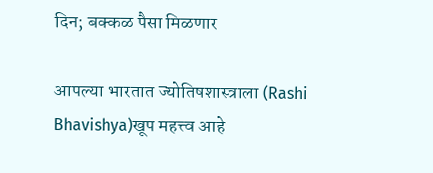दिन; बक्कळ पैसा मिळणार

आपल्या भारतात ज्योतिषशास्त्राला (Rashi Bhavishya)खूप महत्त्व आहे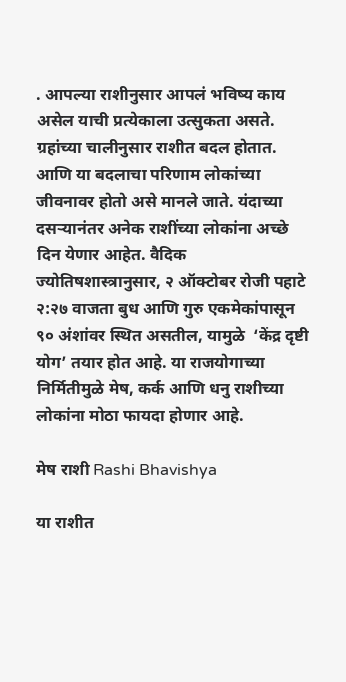. आपल्या राशीनुसार आपलं भविष्य काय असेल याची प्रत्येकाला उत्सुकता असते. ग्रहांच्या चालीनुसार राशीत बदल होतात. आणि या बदलाचा परिणाम लोकांच्या जीवनावर होतो असे मानले जाते. यंदाच्या दसऱ्यानंतर अनेक राशींच्या लोकांना अच्छे दिन येणार आहेत. वैदिक ज्योतिषशास्त्रानुसार, २ ऑक्टोबर रोजी पहाटे २:२७ वाजता बुध आणि गुरु एकमेकांपासून ९० अंशांवर स्थित असतील, यामुळे  ‘केंद्र दृष्टी योग’ तयार होत आहे. या राजयोगाच्या निर्मितीमुळे मेष, कर्क आणि धनु राशीच्या लोकांना मोठा फायदा होणार आहे.

मेष राशी Rashi Bhavishya

या राशीत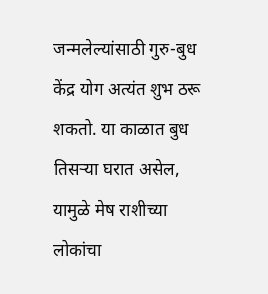जन्मलेल्यांसाठी गुरु-बुध केंद्र योग अत्यंत शुभ ठरू शकतो. या काळात बुध तिसऱ्या घरात असेल, यामुळे मेष राशीच्या लोकांचा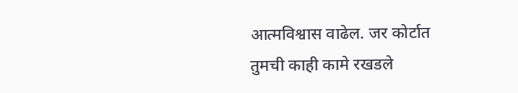आत्मविश्वास वाढेल. जर कोर्टात तुमची काही कामे रखडले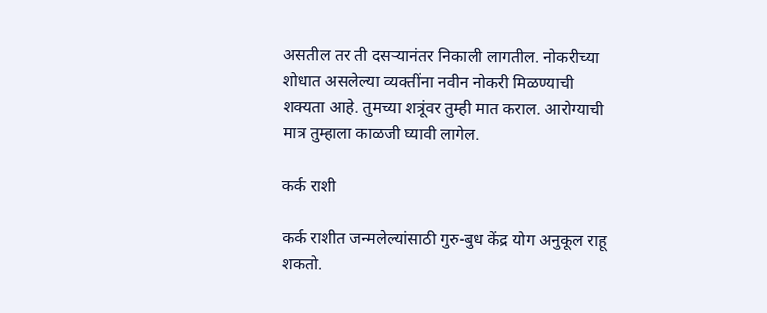असतील तर ती दसऱ्यानंतर निकाली लागतील. नोकरीच्या शोधात असलेल्या व्यक्तींना नवीन नोकरी मिळण्याची शक्यता आहे. तुमच्या शत्रूंवर तुम्ही मात कराल. आरोग्याची मात्र तुम्हाला काळजी घ्यावी लागेल.

कर्क राशी

कर्क राशीत जन्मलेल्यांसाठी गुरु-बुध केंद्र योग अनुकूल राहू शकतो.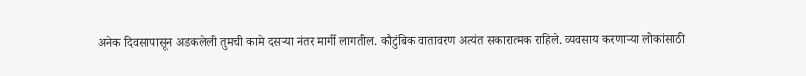अनेक दिवसापासून अडकलेली तुमची कामे दसऱ्या नंतर मार्गी लागतील. कौटुंबिक वातावरण अत्यंत सकारात्मक राहिले. व्यवसाय करणाऱ्या लोकांसाठी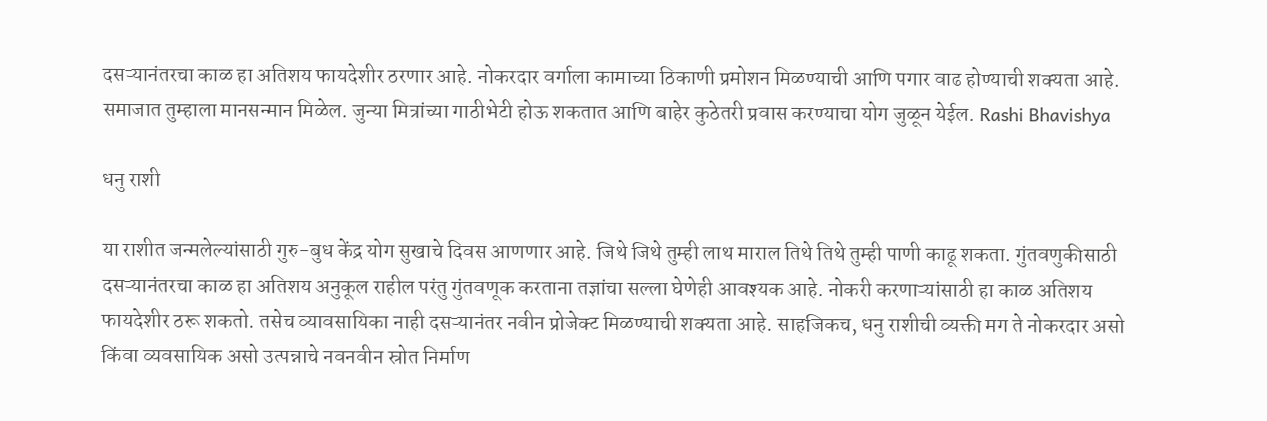दसऱ्यानंतरचा काळ हा अतिशय फायदेशीर ठरणार आहे. नोकरदार वर्गाला कामाच्या ठिकाणी प्रमोशन मिळण्याची आणि पगार वाढ होण्याची शक्यता आहे. समाजात तुम्हाला मानसन्मान मिळेल. जुन्या मित्रांच्या गाठीभेटी होऊ शकतात आणि बाहेर कुठेतरी प्रवास करण्याचा योग जुळून येईल. Rashi Bhavishya

धनु राशी

या राशीत जन्मलेल्यांसाठी गुरु-बुध केंद्र योग सुखाचे दिवस आणणार आहे. जिथे जिथे तुम्ही लाथ माराल तिथे तिथे तुम्ही पाणी काढू शकता. गुंतवणुकीसाठी दसऱ्यानंतरचा काळ हा अतिशय अनुकूल राहील परंतु गुंतवणूक करताना तज्ञांचा सल्ला घेणेही आवश्यक आहे. नोकरी करणाऱ्यांसाठी हा काळ अतिशय फायदेशीर ठरू शकतो. तसेच व्यावसायिका नाही दसऱ्यानंतर नवीन प्रोजेक्ट मिळण्याची शक्यता आहे. साहजिकच, धनु राशीची व्यक्ती मग ते नोकरदार असो किंवा व्यवसायिक असो उत्पन्नाचे नवनवीन स्रोत निर्माण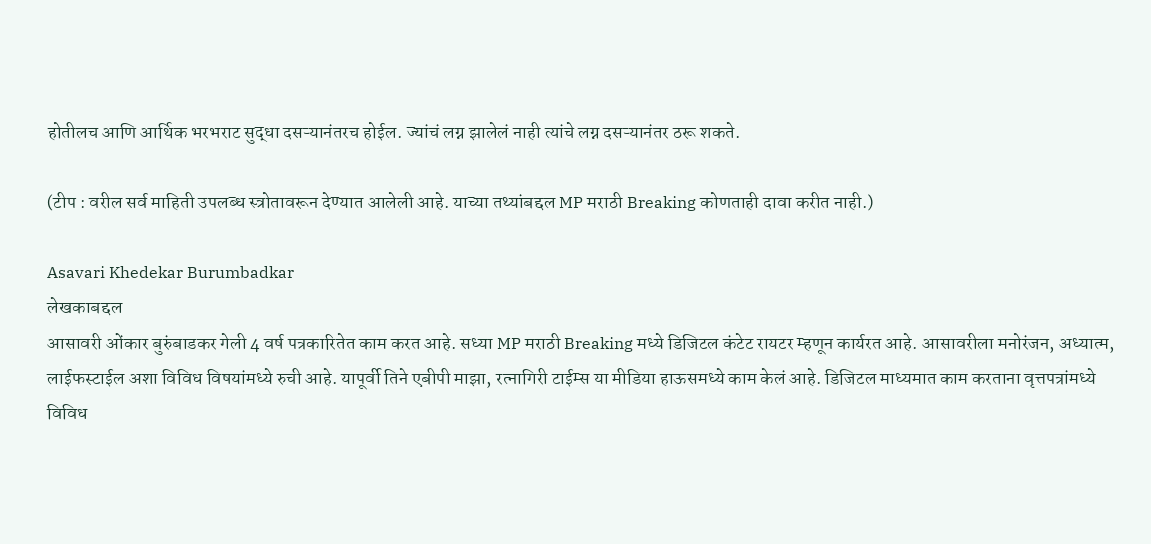होतीलच आणि आर्थिक भरभराट सुद्धा दसऱ्यानंतरच होईल. ज्यांचं लग्न झालेलं नाही त्यांचे लग्न दसऱ्यानंतर ठरू शकते.

(टीप : वरील सर्व माहिती उपलब्ध स्त्रोतावरून देण्यात आलेली आहे. याच्या तथ्यांबद्दल MP मराठी Breaking कोणताही दावा करीत नाही.)

Asavari Khedekar Burumbadkar
लेखकाबद्दल
आसावरी ओंकार बुरुंबाडकर गेली 4 वर्ष पत्रकारितेत काम करत आहे. सध्या MP मराठी Breaking मध्ये डिजिटल कंटेट रायटर म्हणून कार्यरत आहे. आसावरीला मनोरंजन, अध्यात्म, लाईफस्टाईल अशा विविध विषयांमध्ये रुची आहे. यापूर्वी तिने एबीपी माझा, रत्नागिरी टाईम्स या मीडिया हाऊसमध्ये काम केलं आहे. डिजिटल माध्यमात काम करताना वृत्तपत्रांमध्ये विविध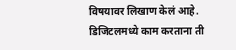विषयावर लिखाण केलं आहे. डिजिटलमध्ये काम करताना ती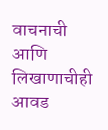वाचनाची आणि लिखाणाचीही आवड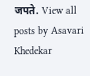जपते. View all posts by Asavari Khedekar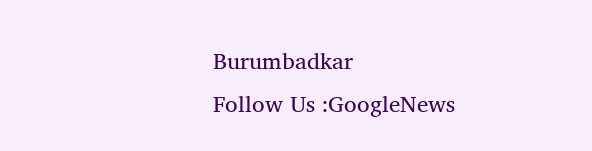Burumbadkar
Follow Us :GoogleNews